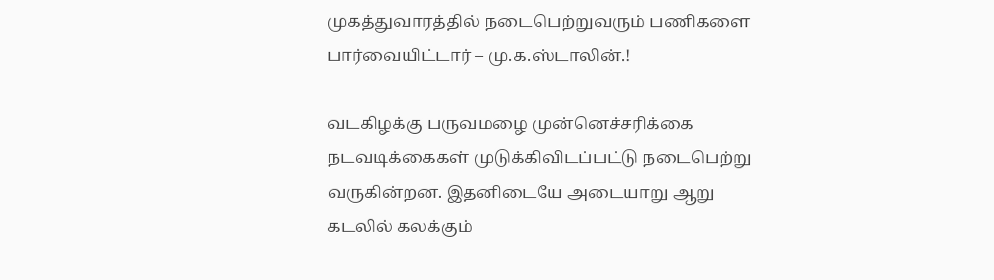முகத்துவாரத்தில் நடைபெற்றுவரும் பணிகளை பார்வையிட்டார் – மு.க.ஸ்டாலின்.!

வடகிழக்கு பருவமழை முன்னெச்சரிக்கை நடவடிக்கைகள் முடுக்கிவிடப்பட்டு நடைபெற்று வருகின்றன. இதனிடையே அடையாறு ஆறு கடலில் கலக்கும்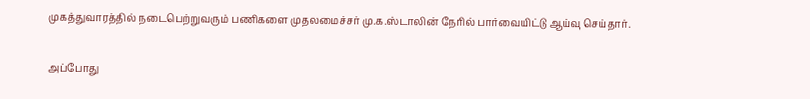முகத்துவாரத்தில் நடைபெற்றுவரும் பணிகளை முதலமைச்சர் மு.க.ஸ்டாலின் நேரில் பார்வையிட்டு ஆய்வு செய்தார்.

அப்போது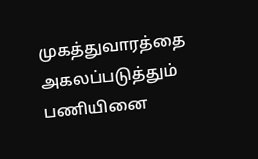முகத்துவாரத்தை அகலப்படுத்தும் பணியினை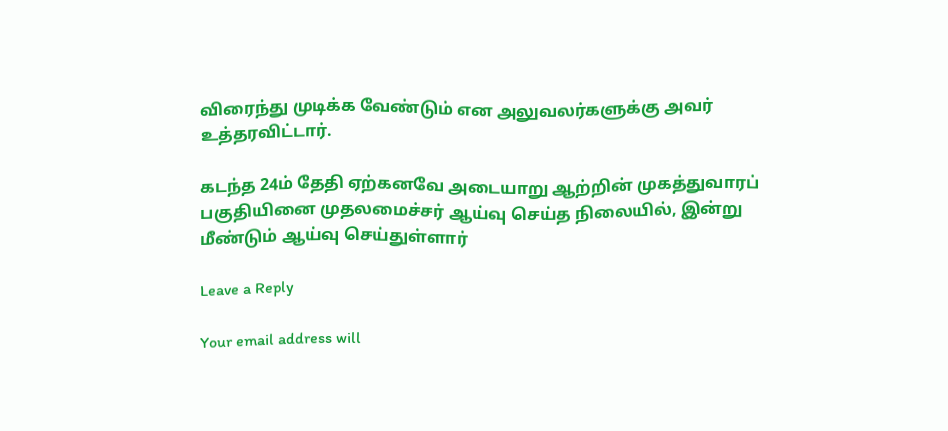விரைந்து முடிக்க வேண்டும் என அலுவலர்களுக்கு அவர் உத்தரவிட்டார்.

கடந்த 24ம் தேதி ஏற்கனவே அடையாறு ஆற்றின் முகத்துவாரப் பகுதியினை முதலமைச்சர் ஆய்வு செய்த நிலையில், இன்று  மீண்டும் ஆய்வு செய்துள்ளார்

Leave a Reply

Your email address will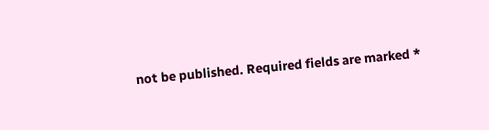not be published. Required fields are marked *